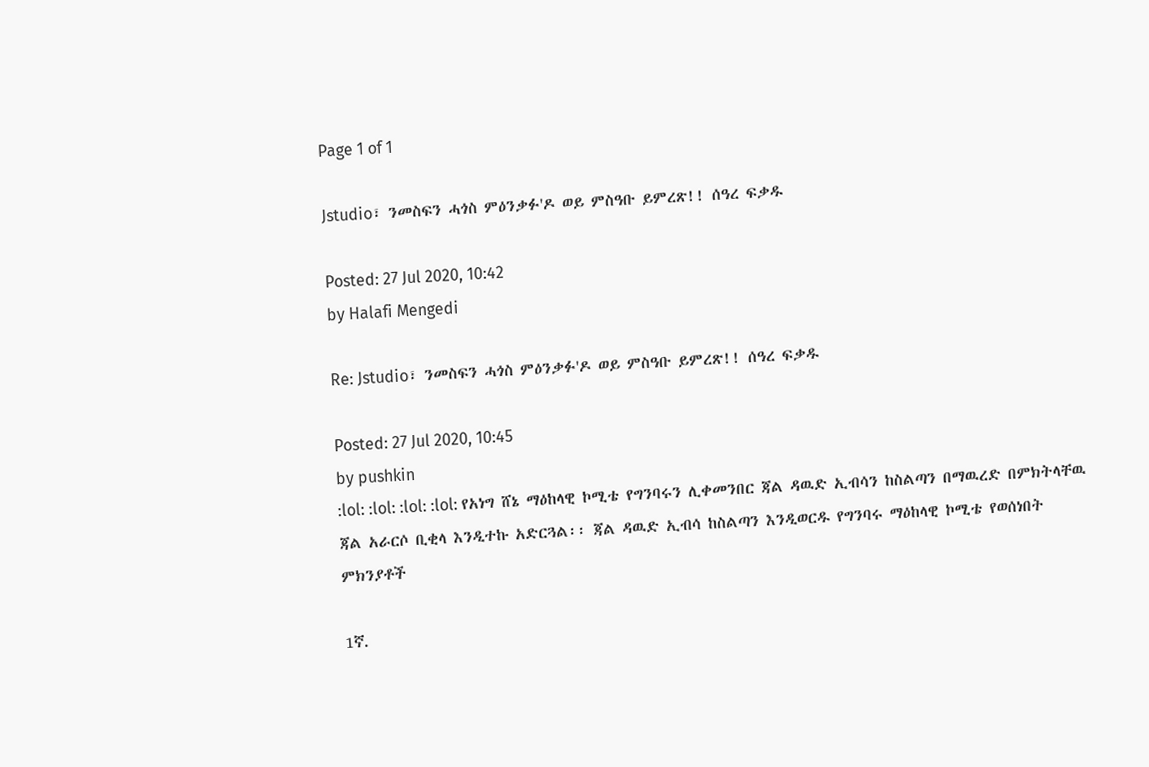Page 1 of 1

Jstudio፣ ንመስፍን ሓጎስ ምዕንቃፉ'ዶ ወይ ምስዓቡ ይምረጽ!! ሰዓረ ፍቃዱ

Posted: 27 Jul 2020, 10:42
by Halafi Mengedi

Re: Jstudio፣ ንመስፍን ሓጎስ ምዕንቃፉ'ዶ ወይ ምስዓቡ ይምረጽ!! ሰዓረ ፍቃዱ

Posted: 27 Jul 2020, 10:45
by pushkin
:lol: :lol: :lol: :lol: የአነግ ሸኔ ማዕከላዊ ኮሚቴ የግንባሩን ሊቀመንበር ጃል ዳዉድ ኢብሳን ከስልጣን በማዉረድ በምክትላቸዉ ጃል አራርሶ ቢቂላ እንዲተኩ አድርጓል፡፡ ጃል ዳዉድ ኢብሳ ከስልጣን እንዲወርዱ የግንባሩ ማዕከላዊ ኮሚቴ የወሰነበት ምክንያቶች

1ኛ.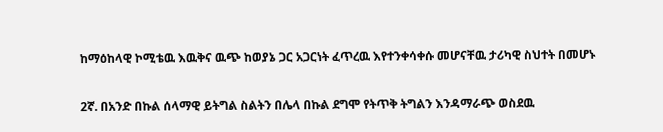ከማዕከላዊ ኮሚቴዉ እዉቅና ዉጭ ከወያኔ ጋር አጋርነት ፈጥረዉ እየተንቀሳቀሱ መሆናቸዉ ታሪካዊ ስህተት በመሆኑ

2ኛ. በአንድ በኩል ሰላማዊ ይትግል ስልትን በሌላ በኩል ደግሞ የትጥቅ ትግልን እንዳማራጭ ወስደዉ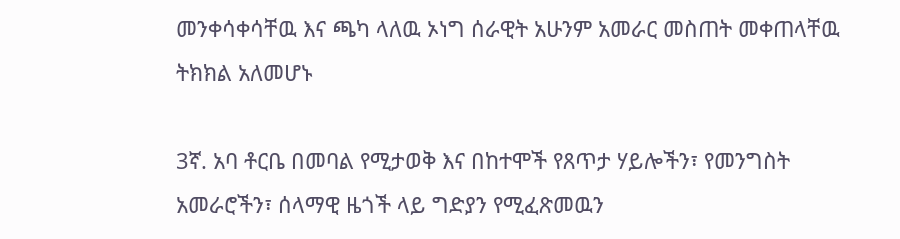መንቀሳቀሳቸዉ እና ጫካ ላለዉ ኦነግ ሰራዊት አሁንም አመራር መስጠት መቀጠላቸዉ ትክክል አለመሆኑ

3ኛ. አባ ቶርቤ በመባል የሚታወቅ እና በከተሞች የጸጥታ ሃይሎችን፣ የመንግስት አመራሮችን፣ ሰላማዊ ዜጎች ላይ ግድያን የሚፈጽመዉን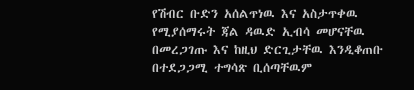የሽብር ቡድን አሰልጥነዉ እና አስታጥቀዉ የሚያሰማሩት ጃል ዳዉድ ኢብሳ መሆናቸዉ በመረጋገጡ እና ከዚህ ድርጊታቸዉ እንዲቆጠቡ በተደጋጋሚ ተግሳጽ ቢሰጣቸዉም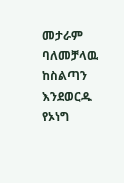መታራም ባለመቻላዉ ከስልጣን እንደወርዱ የኦነግ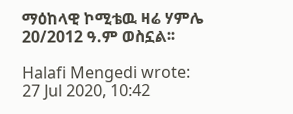ማዕከላዊ ኮሚቴዉ ዛሬ ሃምሌ 20/2012 ዓ.ም ወስኗል፡፡

Halafi Mengedi wrote:
27 Jul 2020, 10:42